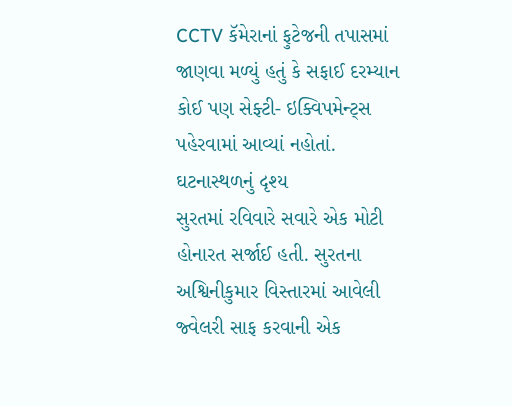CCTV કૅમેરાનાં ફુટેજની તપાસમાં જાણવા મળ્યું હતું કે સફાઈ દરમ્યાન કોઈ પણ સેફ્ટી- ઇક્વિપમેન્ટ્સ પહેરવામાં આવ્યાં નહોતાં.
ઘટનાસ્થળનું દૃશ્ય
સુરતમાં રવિવારે સવારે એક મોટી હોનારત સર્જાઈ હતી. સુરતના અશ્વિનીકુમાર વિસ્તારમાં આવેલી જ્વેલરી સાફ કરવાની એક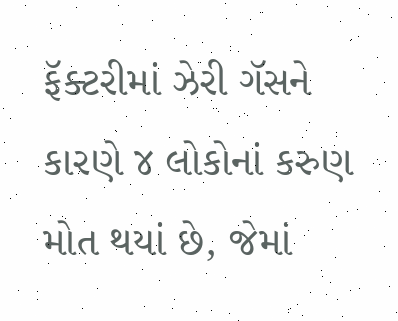ફૅક્ટરીમાં ઝેરી ગૅસને કારણે ૪ લોકોનાં કરુણ મોત થયાં છે, જેમાં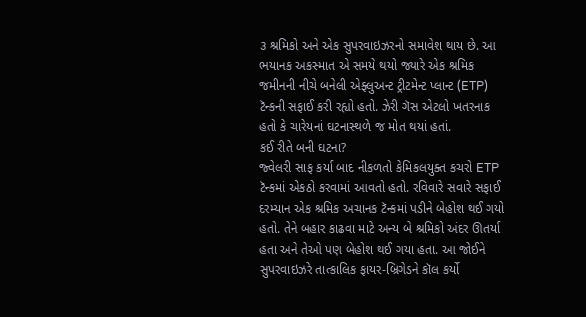૩ શ્રમિકો અને એક સુપરવાઇઝરનો સમાવેશ થાય છે. આ ભયાનક અકસ્માત એ સમયે થયો જ્યારે એક શ્રમિક જમીનની નીચે બનેલી એફ્લુઅન્ટ ટ્રીટમેન્ટ પ્લાન્ટ (ETP) ટૅન્કની સફાઈ કરી રહ્યો હતો. ઝેરી ગૅસ એટલો ખતરનાક હતો કે ચારેયનાં ઘટનાસ્થળે જ મોત થયાં હતાં.
કઈ રીતે બની ઘટના?
જ્વેલરી સાફ કર્યા બાદ નીકળતો કેમિકલયુક્ત કચરો ETP ટૅન્કમાં એકઠો કરવામાં આવતો હતો. રવિવારે સવારે સફાઈ દરમ્યાન એક શ્રમિક અચાનક ટૅન્કમાં પડીને બેહોશ થઈ ગયો હતો. તેને બહાર કાઢવા માટે અન્ય બે શ્રમિકો અંદર ઊતર્યા હતા અને તેઓ પણ બેહોશ થઈ ગયા હતા. આ જોઈને સુપરવાઇઝરે તાત્કાલિક ફાયર-બ્રિગેડને કૉલ કર્યો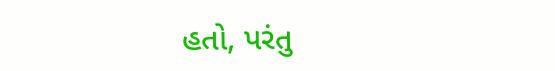હતો, પરંતુ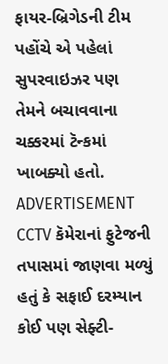ફાયર-બ્રિગેડની ટીમ પહોંચે એ પહેલાં સુપરવાઇઝર પણ તેમને બચાવવાના ચક્કરમાં ટૅન્કમાં ખાબક્યો હતો.
ADVERTISEMENT
CCTV કૅમેરાનાં ફુટેજની તપાસમાં જાણવા મળ્યું હતું કે સફાઈ દરમ્યાન કોઈ પણ સેફ્ટી-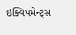ઇક્વિપમેન્ટ્સ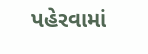પહેરવામાં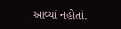આવ્યાં નહોતાં.